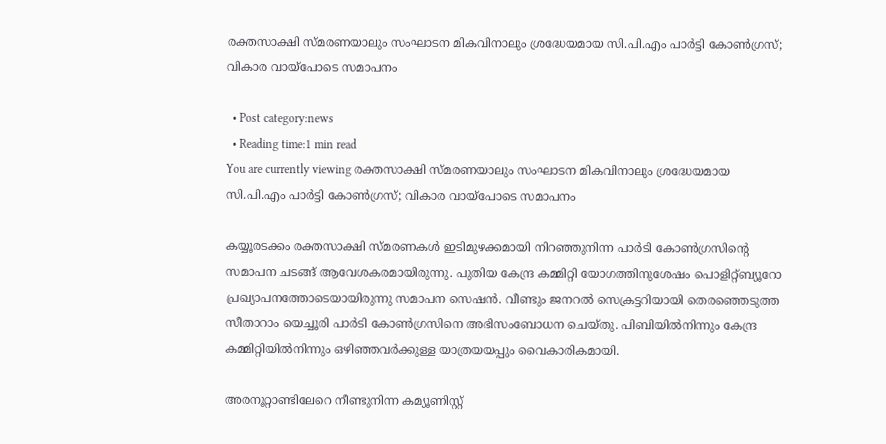രക്തസാക്ഷി സ്മരണയാലും സംഘാടന മികവിനാലും ശ്രദ്ധേയമായ സി.പി.എം പാർട്ടി കോൺഗ്രസ്; വികാര വായ്പോടെ സമാപനം

  • Post category:news
  • Reading time:1 min read
You are currently viewing രക്തസാക്ഷി സ്മരണയാലും സംഘാടന മികവിനാലും ശ്രദ്ധേയമായ സി.പി.എം പാർട്ടി കോൺഗ്രസ്; വികാര വായ്പോടെ സമാപനം

കയ്യൂരടക്കം രക്തസാക്ഷി സ്മരണകള്‍ ഇടിമുഴക്കമായി നിറഞ്ഞുനിന്ന പാര്‍ടി കോണ്‍ഗ്രസിൻ്റെ സമാപന ചടങ്ങ് ആവേശകരമായിരുന്നു. പുതിയ കേന്ദ്ര കമ്മിറ്റി യോഗത്തിനുശേഷം പൊളിറ്റ്ബ്യൂറോ പ്രഖ്യാപനത്തോടെയായിരുന്നു സമാപന സെഷന്‍. വീണ്ടും ജനറല്‍ സെക്രട്ടറിയായി തെരഞ്ഞെടുത്ത സീതാറാം യെച്ചൂരി പാര്‍ടി കോണ്‍ഗ്രസിനെ അഭിസംബോധന ചെയ്തു. പിബിയില്‍നിന്നും കേന്ദ്ര കമ്മിറ്റിയില്‍നിന്നും ഒഴിഞ്ഞവര്‍ക്കുള്ള യാത്രയയപ്പും വൈകാരികമായി.

അരനൂറ്റാണ്ടിലേറെ നീണ്ടുനിന്ന കമ്യൂണിസ്റ്റ്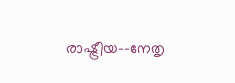രാഷ്ട്രീയ–-നേതൃ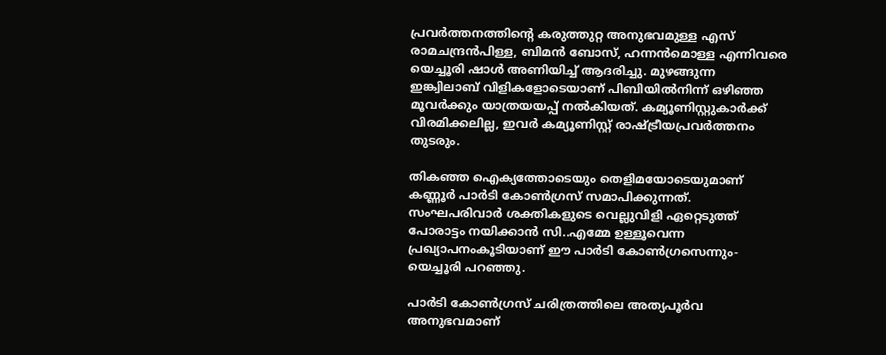പ്രവര്‍ത്തനത്തിൻ്റെ കരുത്തുറ്റ അനുഭവമുള്ള എസ് രാമചന്ദ്രന്‍പിള്ള, ബിമന്‍ ബോസ്, ഹന്നന്‍മൊള്ള എന്നിവരെ യെച്ചൂരി ഷാള്‍ അണിയിച്ച്‌ ആദരിച്ചു. മുഴങ്ങുന്ന ഇങ്ക്വിലാബ് വിളികളോടെയാണ് പിബിയില്‍നിന്ന് ഒഴിഞ്ഞ മൂവര്‍ക്കും യാത്രയയപ്പ് നല്‍കിയത്. കമ്യൂണിസ്റ്റുകാര്‍ക്ക് വിരമിക്കലില്ല, ഇവര്‍ കമ്യൂണിസ്റ്റ് രാഷ്ട്രീയപ്രവര്‍ത്തനം തുടരും.

തികഞ്ഞ ഐക്യത്തോടെയും തെളിമയോടെയുമാണ് കണ്ണൂര്‍ പാര്‍ടി കോണ്‍ഗ്രസ് സമാപിക്കുന്നത്. സംഘപരിവാര്‍ ശക്തികളുടെ വെല്ലുവിളി ഏറ്റെടുത്ത് പോരാട്ടം നയിക്കാന്‍ സി..എമ്മേ ഉള്ളൂവെന്ന പ്രഖ്യാപനംകൂടിയാണ് ഈ പാര്‍ടി കോണ്‍ഗ്രസെന്നും- യെച്ചൂരി പറഞ്ഞു.

പാര്‍ടി കോണ്‍ഗ്രസ് ചരിത്രത്തിലെ അത്യപൂര്‍വ അനുഭവമാണ്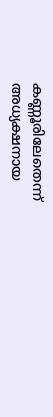കണ്ണൂരിലേതെന്ന് അധ്യക്ഷനായ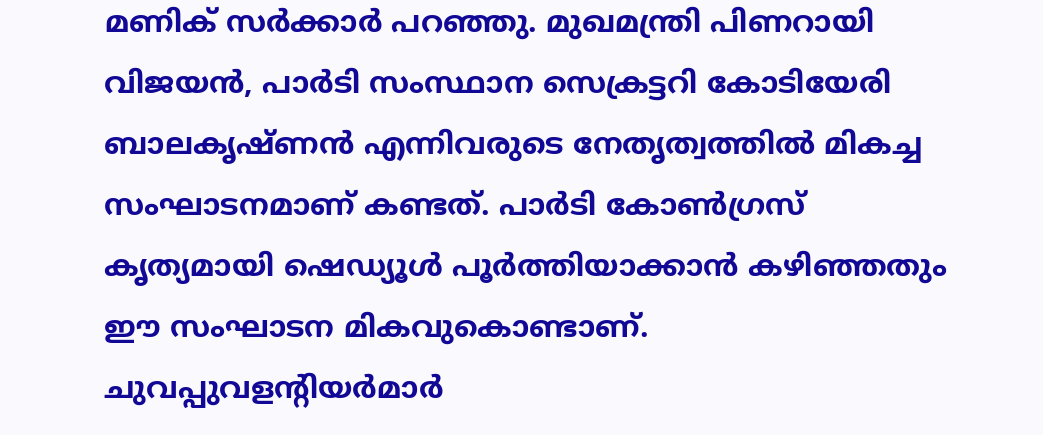മണിക് സര്‍ക്കാര്‍ പറഞ്ഞു. മുഖമന്ത്രി പിണറായി വിജയന്‍, പാര്‍ടി സംസ്ഥാന സെക്രട്ടറി കോടിയേരി ബാലകൃഷ്ണന്‍ എന്നിവരുടെ നേതൃത്വത്തില്‍ മികച്ച സംഘാടനമാണ് കണ്ടത്. പാര്‍ടി കോണ്‍ഗ്രസ് കൃത്യമായി ഷെഡ്യൂള്‍ പൂര്‍ത്തിയാക്കാന്‍ കഴിഞ്ഞതും ഈ സംഘാടന മികവുകൊണ്ടാണ്. ചുവപ്പുവളന്റിയര്‍മാര്‍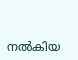നല്‍കിയ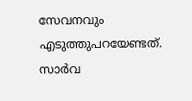സേവനവും എടുത്തുപറയേണ്ടത്. സാര്‍വ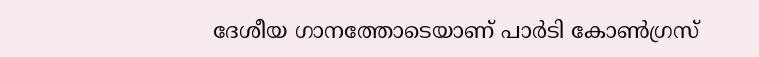ദേശീയ ഗാനത്തോടെയാണ് പാര്‍ടി കോണ്‍ഗ്രസ്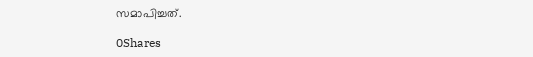സമാപിച്ചത്.

0Shares